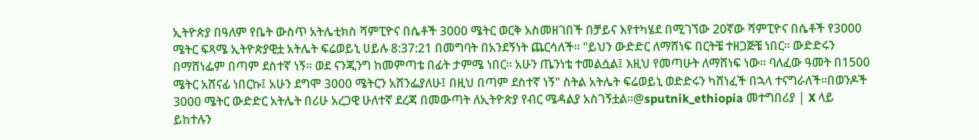ኢትዮጵያ በዓለም የቤት ውስጥ አትሌቲክስ ሻምፒዮና በሴቶች 3000 ሜትር ወርቅ አስመዘገበች በቻይና እየተካሄደ በሚገኘው 20ኛው ሻምፒዮና በሴቶች የ3000 ሜትር ፍጻሜ ኢትዮጵያዊቷ አትሌት ፍሬወይኒ ሀይሉ 8:37:21 በመግባት በአንደኝነት ጨርሳለች። "ይህን ውድድር ለማሸነፍ በርትቼ ተዘጋጅቼ ነበር። ውድድሩን በማሸነፌም በጣም ደስተኛ ነኝ። ወደ ናንጂንግ ከመምጣቴ በፊት ታምሜ ነበር። አሁን ጤንነቴ ተመልሷል፤ እዚህ የመጣሁት ለማሸነፍ ነው። ባለፈው ዓመት በ1500 ሜትር አሸናፊ ነበርኩ፤ አሁን ደግሞ 3000 ሜትርን አሸንፌያለሁ፤ በዚህ በጣም ደስተኛ ነኝ" ስትል አትሌት ፍሬወይኒ ወድድሩን ካሸነፈች በኋላ ተናግራለች።በወንዶች 3000 ሜትር ውድድር አትሌት በሪሁ አረጋዊ ሁለተኛ ደረጃ በመውጣት ለኢትዮጵያ የብር ሜዳልያ አስገኝቷል።@sputnik_ethiopia መተግበሪያ | X ላይ ይከተሉን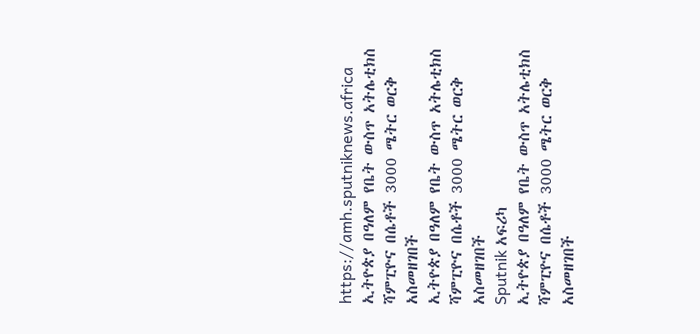https://amh.sputniknews.africa
ኢትዮጵያ በዓለም የቤት ውስጥ አትሌቲክስ ሻምፒዮና በሴቶች 3000 ሜትር ወርቅ አስመዘገበች
ኢትዮጵያ በዓለም የቤት ውስጥ አትሌቲክስ ሻምፒዮና በሴቶች 3000 ሜትር ወርቅ አስመዘገበች
Sputnik አፍሪካ
ኢትዮጵያ በዓለም የቤት ውስጥ አትሌቲክስ ሻምፒዮና በሴቶች 3000 ሜትር ወርቅ አስመዘገበች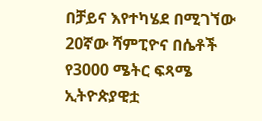በቻይና እየተካሄደ በሚገኘው 20ኛው ሻምፒዮና በሴቶች የ3000 ሜትር ፍጻሜ ኢትዮጵያዊቷ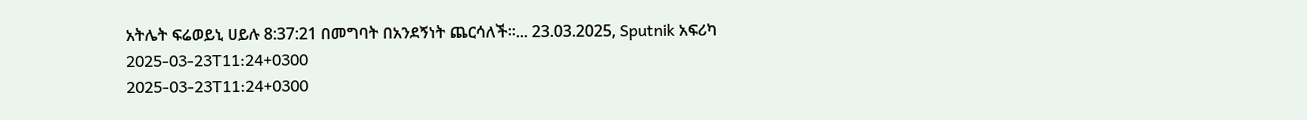አትሌት ፍሬወይኒ ሀይሉ 8:37:21 በመግባት በአንደኝነት ጨርሳለች።... 23.03.2025, Sputnik አፍሪካ
2025-03-23T11:24+0300
2025-03-23T11:24+0300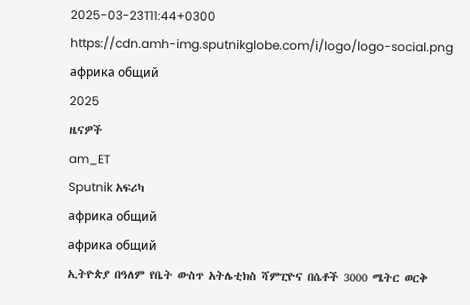2025-03-23T11:44+0300
https://cdn.amh-img.sputnikglobe.com/i/logo/logo-social.png
африка общий
2025
ዜናዎች
am_ET
Sputnik አፍሪካ
африка общий
африка общий
ኢትዮጵያ በዓለም የቤት ውስጥ አትሌቲክስ ሻምፒዮና በሴቶች 3000 ሜትር ወርቅ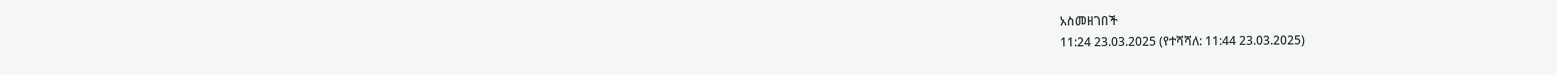አስመዘገበች
11:24 23.03.2025 (የተሻሻለ: 11:44 23.03.2025)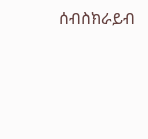ሰብስክራይብ